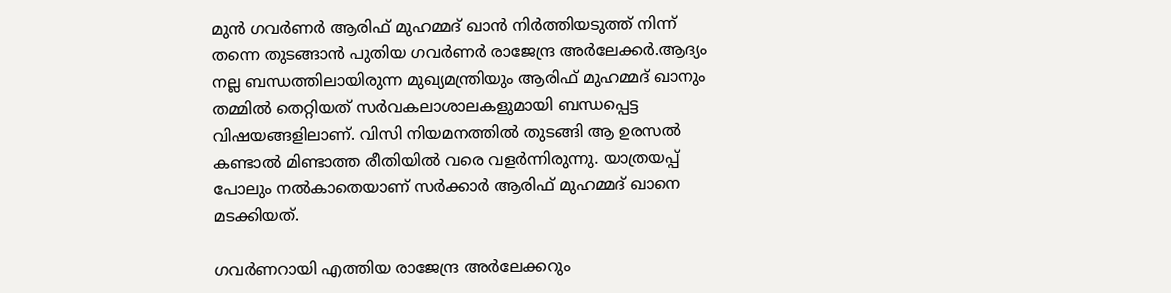മുന്‍ ഗവര്‍ണര്‍ ആരിഫ് മുഹമ്മദ് ഖാന്‍ നിര്‍ത്തിയടുത്ത് നിന്ന് തന്നെ തുടങ്ങാന്‍ പുതിയ ഗവര്‍ണര്‍ രാജേന്ദ്ര അര്‍ലേക്കര്‍.ആദ്യം നല്ല ബന്ധത്തിലായിരുന്ന മുഖ്യമന്ത്രിയും ആരിഫ് മുഹമ്മദ് ഖാനും തമ്മില്‍ തെറ്റിയത് സര്‍വകലാശാലകളുമായി ബന്ധപ്പെട്ട വിഷയങ്ങളിലാണ്. വിസി നിയമനത്തില്‍ തുടങ്ങി ആ ഉരസല്‍ കണ്ടാല്‍ മിണ്ടാത്ത രീതിയില്‍ വരെ വളര്‍ന്നിരുന്നു. യാത്രയപ്പ് പോലും നല്‍കാതെയാണ് സര്‍ക്കാര്‍ ആരിഫ് മുഹമ്മദ് ഖാനെ മടക്കിയത്.

ഗവര്‍ണറായി എത്തിയ രാജേന്ദ്ര അര്‍ലേക്കറും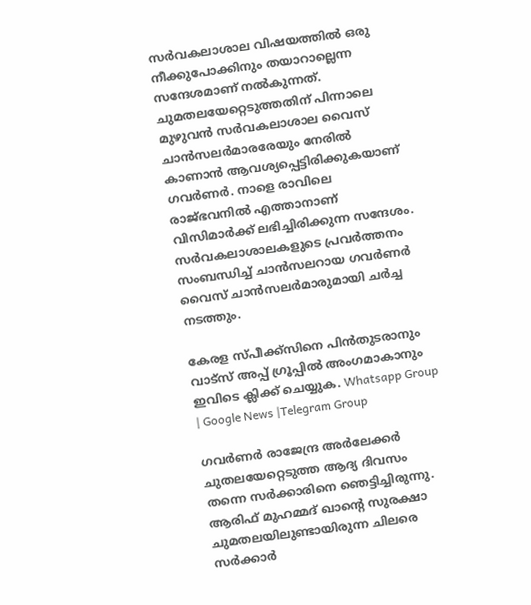സര്‍വകലാശാല വിഷയത്തില്‍ ഒരു നീക്കുപോക്കിനും തയാറാല്ലെന്ന സന്ദേശമാണ് നല്‍കുന്നത്. ചുമതലയേറ്റെടുത്തതിന് പിന്നാലെ മുഴുവന്‍ സര്‍വകലാശാല വൈസ് ചാന്‍സലര്‍മാരരേയും നേരില്‍ കാണാന്‍ ആവശ്യപ്പെട്ടിരിക്കുകയാണ് ഗവര്‍ണര്‍. നാളെ രാവിലെ രാജ്ഭവനില്‍ എത്താനാണ് വിസിമാര്‍ക്ക് ലഭിച്ചിരിക്കുന്ന സന്ദേശം. സര്‍വകലാശാലകളുടെ പ്രവര്‍ത്തനം സംബന്ധിച്ച്‌ ചാന്‍സലറായ ഗവര്‍ണര്‍ വൈസ് ചാന്‍സലര്‍മാരുമായി ചര്‍ച്ച നടത്തും.

കേരള സ്പീക്ക്സിനെ പിൻതുടരാനും വാട്സ് അപ്പ് ഗ്രൂപ്പിൽ അംഗമാകാനും ഇവിടെ ക്ലിക്ക് ചെയ്യുക. Whatsapp Group | Google News |Telegram Group

ഗവര്‍ണര്‍ രാജേന്ദ്ര അര്‍ലേക്കര്‍ ചുതലയേറ്റെടുത്ത ആദ്യ ദിവസം തന്നെ സര്‍ക്കാരിനെ ഞെട്ടിച്ചിരുന്നു. ആരിഫ് മുഹമ്മദ് ഖാന്റെ സുരക്ഷാ ചുമതലയിലുണ്ടായിരുന്ന ചിലരെ സര്‍ക്കാര്‍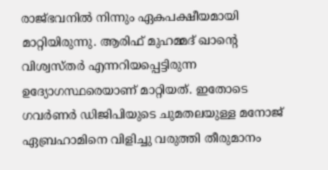രാജ്ഭവനില്‍ നിന്നും ഏകപക്ഷീയമായി മാറ്റിയിരുന്നു. ആരിഫ് മുഹമ്മദ് ഖാന്റെ വിശ്വസ്തര്‍ എന്നറിയപ്പെട്ടിരുന്ന ഉദ്യോഗസ്ഥരെയാണ് മാറ്റിയത്. ഇതോടെ ഗവര്‍ണര്‍ ഡിജിപിയുടെ ചുമതലയുള്ള മനോജ് ഏബ്രഹാമിനെ വിളിച്ചു വരുത്തി തീരുമാനം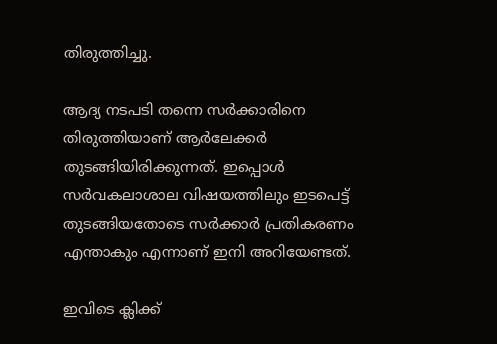തിരുത്തിച്ചു.

ആദ്യ നടപടി തന്നെ സര്‍ക്കാരിനെ തിരുത്തിയാണ് ആര്‍ലേക്കര്‍ തുടങ്ങിയിരിക്കുന്നത്. ഇപ്പൊള്‍ സര്‍വകലാശാല വിഷയത്തിലും ഇടപെട്ട് തുടങ്ങിയതോടെ സര്‍ക്കാര്‍ പ്രതികരണം എന്താകും എന്നാണ് ഇനി അറിയേണ്ടത്.

ഇവിടെ ക്ലിക്ക്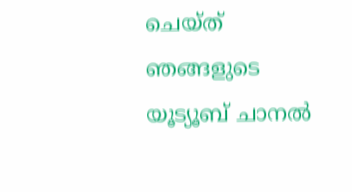ചെയ്ത് ഞങ്ങളുടെ യൂട്യൂബ് ചാനൽ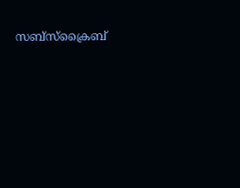സബ്സ്ക്രൈബ്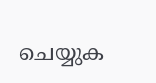ചെയ്യുക